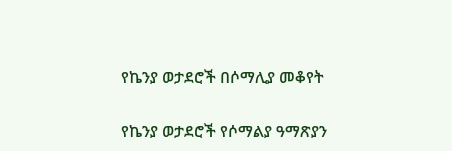የኬንያ ወታደሮች በሶማሊያ መቆየት

የኬንያ ወታደሮች የሶማልያ ዓማጽያን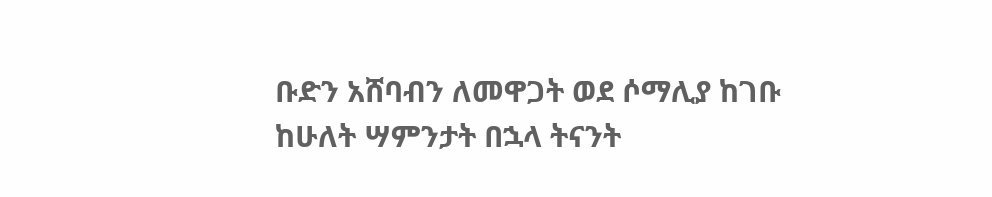ቡድን አሸባብን ለመዋጋት ወደ ሶማሊያ ከገቡ ከሁለት ሣምንታት በኋላ ትናንት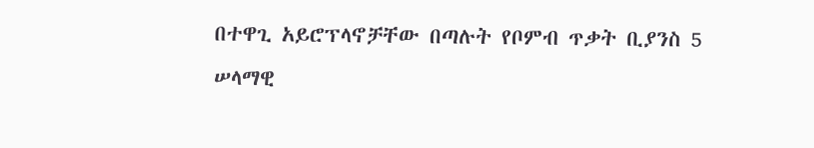በተዋጊ አይሮፕላኖቻቸው በጣሉት የቦምብ ጥቃት ቢያንስ 5 ሠላማዊ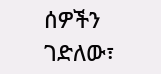ሰዎችን ገድለው፣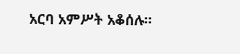አርባ አምሥት አቆሰሉ።